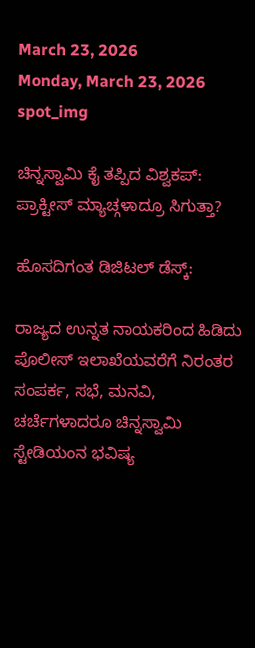March 23, 2026
Monday, March 23, 2026
spot_img

ಚಿನ್ನಸ್ವಾಮಿ ಕೈ ತಪ್ಪಿದ ವಿಶ್ವಕಪ್: ಪ್ರಾಕ್ಟೀಸ್ ಮ್ಯಾಚ್ಗಳಾದ್ರೂ ಸಿಗುತ್ತಾ?

ಹೊಸದಿಗಂತ ಡಿಜಿಟಲ್ ಡೆಸ್ಕ್:

ರಾಜ್ಯದ ಉನ್ನತ ನಾಯಕರಿಂದ ಹಿಡಿದು ಪೊಲೀಸ್ ಇಲಾಖೆಯವರೆಗೆ ನಿರಂತರ ಸಂಪರ್ಕ, ಸಭೆ, ಮನವಿ, ಚರ್ಚೆಗಳಾದರೂ ಚಿನ್ನಸ್ವಾಮಿ ಸ್ಟೇಡಿಯಂನ ಭವಿಷ್ಯ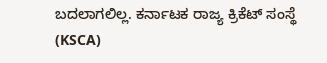ಬದಲಾಗಲಿಲ್ಲ. ಕರ್ನಾಟಕ ರಾಜ್ಯ ಕ್ರಿಕೆಟ್ ಸಂಸ್ಥೆ (KSCA)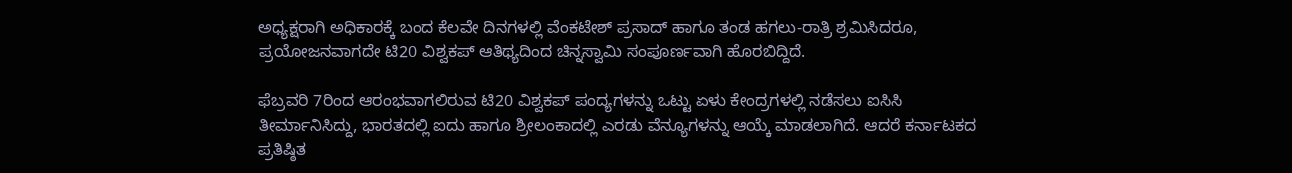ಅಧ್ಯಕ್ಷರಾಗಿ ಅಧಿಕಾರಕ್ಕೆ ಬಂದ ಕೆಲವೇ ದಿನಗಳಲ್ಲಿ ವೆಂಕಟೇಶ್ ಪ್ರಸಾದ್ ಹಾಗೂ ತಂಡ ಹಗಲು-ರಾತ್ರಿ ಶ್ರಮಿಸಿದರೂ, ಪ್ರಯೋಜನವಾಗದೇ ಟಿ20 ವಿಶ್ವಕಪ್ ಆತಿಥ್ಯದಿಂದ ಚಿನ್ನಸ್ವಾಮಿ ಸಂಪೂರ್ಣವಾಗಿ ಹೊರಬಿದ್ದಿದೆ.

ಫೆಬ್ರವರಿ 7ರಿಂದ ಆರಂಭವಾಗಲಿರುವ ಟಿ20 ವಿಶ್ವಕಪ್ ಪಂದ್ಯಗಳನ್ನು ಒಟ್ಟು ಏಳು ಕೇಂದ್ರಗಳಲ್ಲಿ ನಡೆಸಲು ಐಸಿಸಿ ತೀರ್ಮಾನಿಸಿದ್ದು, ಭಾರತದಲ್ಲಿ ಐದು ಹಾಗೂ ಶ್ರೀಲಂಕಾದಲ್ಲಿ ಎರಡು ವೆನ್ಯೂಗಳನ್ನು ಆಯ್ಕೆ ಮಾಡಲಾಗಿದೆ. ಆದರೆ ಕರ್ನಾಟಕದ ಪ್ರತಿಷ್ಠಿತ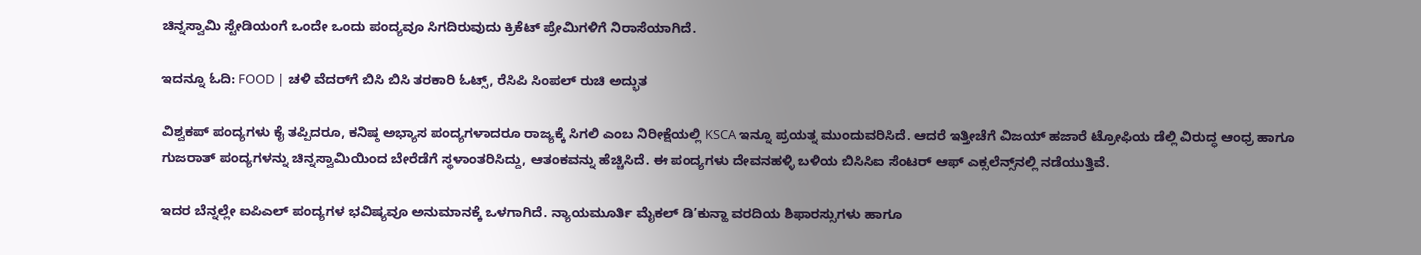ಚಿನ್ನಸ್ವಾಮಿ ಸ್ಟೇಡಿಯಂಗೆ ಒಂದೇ ಒಂದು ಪಂದ್ಯವೂ ಸಿಗದಿರುವುದು ಕ್ರಿಕೆಟ್ ಪ್ರೇಮಿಗಳಿಗೆ ನಿರಾಸೆಯಾಗಿದೆ.

ಇದನ್ನೂ ಓದಿ: FOOD | ಚಳಿ ವೆದರ್‌ಗೆ ಬಿಸಿ ಬಿಸಿ ತರಕಾರಿ ಓಟ್ಸ್‌, ರೆಸಿಪಿ ಸಿಂಪಲ್‌ ರುಚಿ ಅದ್ಭುತ

ವಿಶ್ವಕಪ್ ಪಂದ್ಯಗಳು ಕೈ ತಪ್ಪಿದರೂ, ಕನಿಷ್ಠ ಅಭ್ಯಾಸ ಪಂದ್ಯಗಳಾದರೂ ರಾಜ್ಯಕ್ಕೆ ಸಿಗಲಿ ಎಂಬ ನಿರೀಕ್ಷೆಯಲ್ಲಿ KSCA ಇನ್ನೂ ಪ್ರಯತ್ನ ಮುಂದುವರಿಸಿದೆ. ಆದರೆ ಇತ್ತೀಚೆಗೆ ವಿಜಯ್ ಹಜಾರೆ ಟ್ರೋಫಿಯ ಡೆಲ್ಲಿ ವಿರುದ್ಧ ಆಂಧ್ರ ಹಾಗೂ ಗುಜರಾತ್ ಪಂದ್ಯಗಳನ್ನು ಚಿನ್ನಸ್ವಾಮಿಯಿಂದ ಬೇರೆಡೆಗೆ ಸ್ಥಳಾಂತರಿಸಿದ್ದು, ಆತಂಕವನ್ನು ಹೆಚ್ಚಿಸಿದೆ. ಈ ಪಂದ್ಯಗಳು ದೇವನಹಳ್ಳಿ ಬಳಿಯ ಬಿಸಿಸಿಐ ಸೆಂಟರ್ ಆಫ್ ಎಕ್ಸಲೆನ್ಸ್‌ನಲ್ಲಿ ನಡೆಯುತ್ತಿವೆ.

ಇದರ ಬೆನ್ನಲ್ಲೇ ಐಪಿಎಲ್ ಪಂದ್ಯಗಳ ಭವಿಷ್ಯವೂ ಅನುಮಾನಕ್ಕೆ ಒಳಗಾಗಿದೆ. ನ್ಯಾಯಮೂರ್ತಿ ಮೈಕಲ್ ಡಿ’ಕುನ್ಹಾ ವರದಿಯ ಶಿಫಾರಸ್ಸುಗಳು ಹಾಗೂ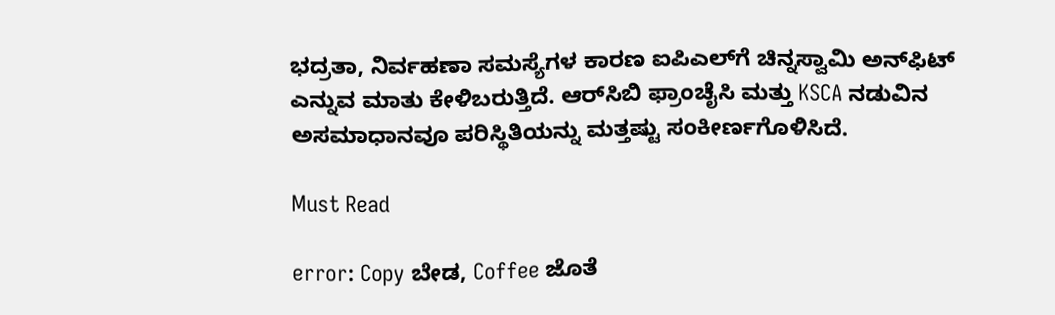ಭದ್ರತಾ, ನಿರ್ವಹಣಾ ಸಮಸ್ಯೆಗಳ ಕಾರಣ ಐಪಿಎಲ್‌ಗೆ ಚಿನ್ನಸ್ವಾಮಿ ಅನ್‌ಫಿಟ್ ಎನ್ನುವ ಮಾತು ಕೇಳಿಬರುತ್ತಿದೆ. ಆರ್‌ಸಿಬಿ ಫ್ರಾಂಚೈಸಿ ಮತ್ತು KSCA ನಡುವಿನ ಅಸಮಾಧಾನವೂ ಪರಿಸ್ಥಿತಿಯನ್ನು ಮತ್ತಷ್ಟು ಸಂಕೀರ್ಣಗೊಳಿಸಿದೆ.

Must Read

error: Copy ಬೇಡ, Coffee ಜೊತೆ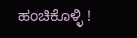ಹಂಚಿಕೊಳ್ಳಿ !